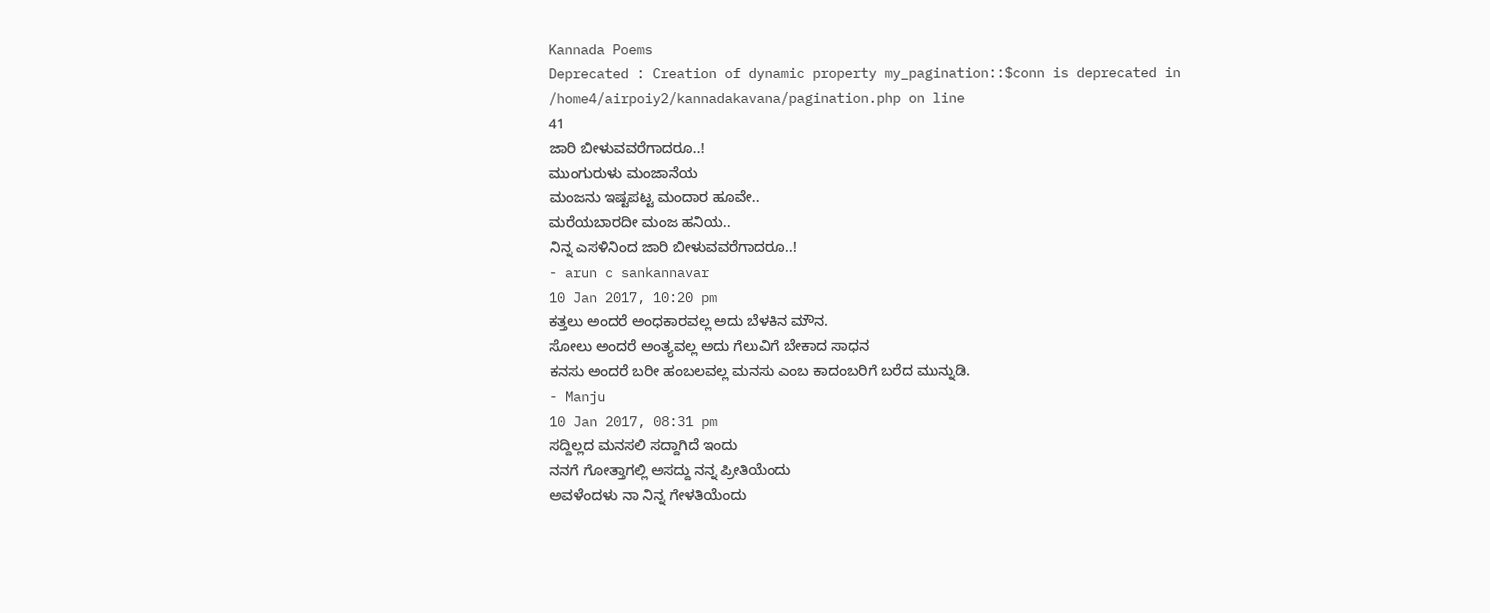Kannada Poems
Deprecated : Creation of dynamic property my_pagination::$conn is deprecated in
/home4/airpoiy2/kannadakavana/pagination.php on line
41
ಜಾರಿ ಬೀಳುವವರೆಗಾದರೂ..!
ಮುಂಗುರುಳು ಮಂಜಾನೆಯ
ಮಂಜನು ಇಷ್ಟಪಟ್ಟ ಮಂದಾರ ಹೂವೇ..
ಮರೆಯಬಾರದೀ ಮಂಜ ಹನಿಯ..
ನಿನ್ನ ಎಸಳಿನಿಂದ ಜಾರಿ ಬೀಳುವವರೆಗಾದರೂ..!
- arun c sankannavar
10 Jan 2017, 10:20 pm
ಕತ್ತಲು ಅಂದರೆ ಅಂಧಕಾರವಲ್ಲ ಅದು ಬೆಳಕಿನ ಮೌನ.
ಸೋಲು ಅಂದರೆ ಅಂತ್ಯವಲ್ಲ ಅದು ಗೆಲುವಿಗೆ ಬೇಕಾದ ಸಾಧನ
ಕನಸು ಅಂದರೆ ಬರೀ ಹಂಬಲವಲ್ಲ ಮನಸು ಎಂಬ ಕಾದಂಬರಿಗೆ ಬರೆದ ಮುನ್ನುಡಿ.
- Manju
10 Jan 2017, 08:31 pm
ಸದ್ದಿಲ್ಲದ ಮನಸಲಿ ಸದ್ದಾಗಿದೆ ಇಂದು
ನನಗೆ ಗೋತ್ತಾಗಲ್ಲಿ ಅಸದ್ದು ನನ್ನ ಪ್ರೀತಿಯೆಂದು
ಅವಳೆಂದಳು ನಾ ನಿನ್ನ ಗೇಳತಿಯೆಂದು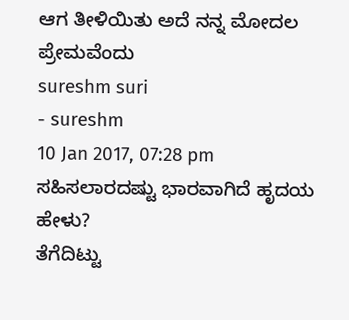ಆಗ ತೀಳಿಯಿತು ಅದೆ ನನ್ನ ಮೋದಲ ಪ್ರೇಮವೆಂದು
sureshm suri
- sureshm
10 Jan 2017, 07:28 pm
ಸಹಿಸಲಾರದಷ್ಟು ಭಾರವಾಗಿದೆ ಹೃದಯ
ಹೇಳು?
ತೆಗೆದಿಟ್ಟು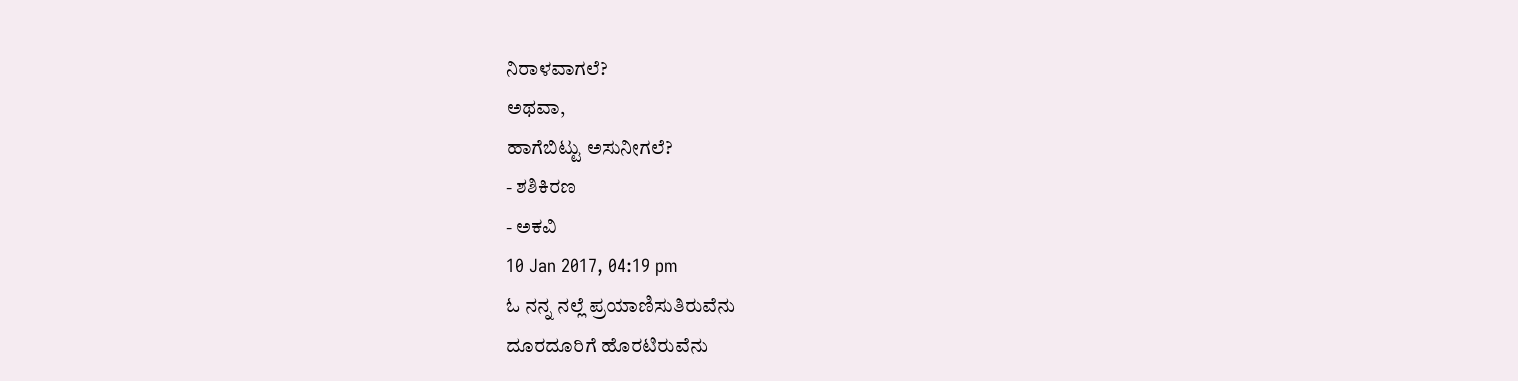ನಿರಾಳವಾಗಲೆ?
ಅಥವಾ,
ಹಾಗೆಬಿಟ್ಟು ಅಸುನೀಗಲೆ?
- ಶಶಿಕಿರಣ
- ಅಕವಿ
10 Jan 2017, 04:19 pm
ಓ ನನ್ನ ನಲ್ಲೆ ಪ್ರಯಾಣಿಸುತಿರುವೆನು
ದೂರದೂರಿಗೆ ಹೊರಟಿರುವೆನು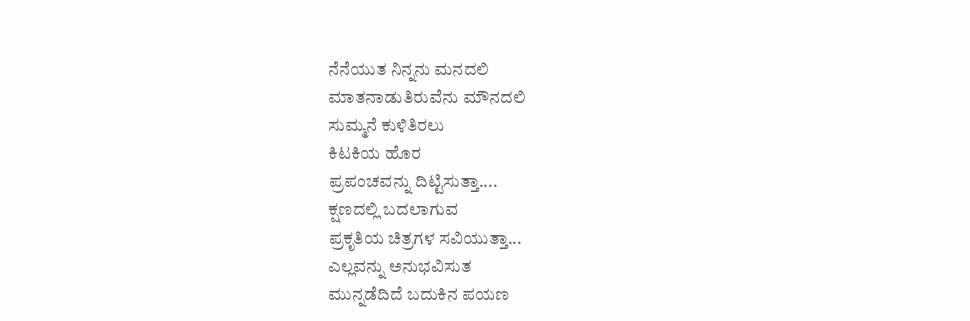ನೆನೆಯುತ ನಿನ್ನನು ಮನದಲಿ
ಮಾತನಾಡುತಿರುವೆನು ಮೌನದಲಿ
ಸುಮ್ಮನೆ ಕುಳಿತಿರಲು
ಕಿಟಕಿಯ ಹೊರ
ಪ್ರಪಂಚವನ್ನು ದಿಟ್ಟಿಸುತ್ತಾ....
ಕ್ಷಣದಲ್ಲಿ ಬದಲಾಗುವ
ಪ್ರಕೃತಿಯ ಚಿತ್ರಗಳ ಸವಿಯುತ್ತಾ...
ಎಲ್ಲವನ್ನು ಅನುಭವಿಸುತ
ಮುನ್ನಡೆದಿದೆ ಬದುಕಿನ ಪಯಣ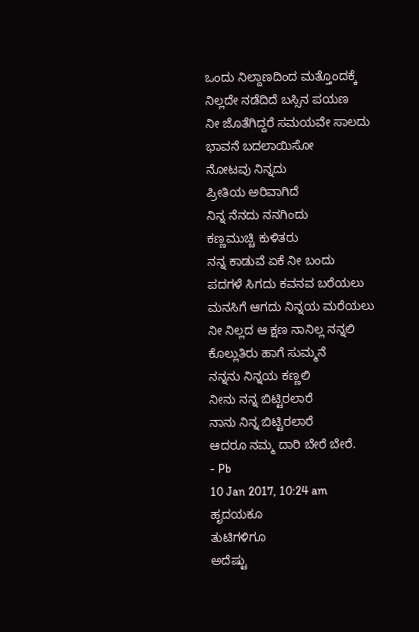ಒಂದು ನಿಲ್ದಾಣದಿಂದ ಮತ್ತೊಂದಕ್ಕೆ
ನಿಲ್ಲದೇ ನಡೆದಿದೆ ಬಸ್ಸಿನ ಪಯಣ
ನೀ ಜೊತೆಗಿದ್ದರೆ ಸಮಯವೇ ಸಾಲದು
ಭಾವನೆ ಬದಲಾಯಿಸೋ
ನೋಟವು ನಿನ್ನದು
ಪ್ರೀತಿಯ ಅರಿವಾಗಿದೆ
ನಿನ್ನ ನೆನದು ನನಗಿಂದು
ಕಣ್ಣಮುಚ್ಚಿ ಕುಳಿತರು
ನನ್ನ ಕಾಡುವೆ ಏಕೆ ನೀ ಬಂದು
ಪದಗಳೆ ಸಿಗದು ಕವನವ ಬರೆಯಲು
ಮನಸಿಗೆ ಆಗದು ನಿನ್ನಯ ಮರೆಯಲು
ನೀ ನಿಲ್ಲದ ಆ ಕ್ಷಣ ನಾನಿಲ್ಲ ನನ್ನಲಿ
ಕೊಲ್ಲುತಿರು ಹಾಗೆ ಸುಮ್ಮನೆ
ನನ್ನನು ನಿನ್ನಯ ಕಣ್ಣಲಿ
ನೀನು ನನ್ನ ಬಿಟ್ಟಿರಲಾರೆ
ನಾನು ನಿನ್ನ ಬಿಟ್ಟಿರಲಾರೆ
ಆದರೂ ನಮ್ಮ ದಾರಿ ಬೇರೆ ಬೇರೆ.
- Pb
10 Jan 2017, 10:24 am
ಹೃದಯಕೂ
ತುಟಿಗಳಿಗೂ
ಅದೆಷ್ಟು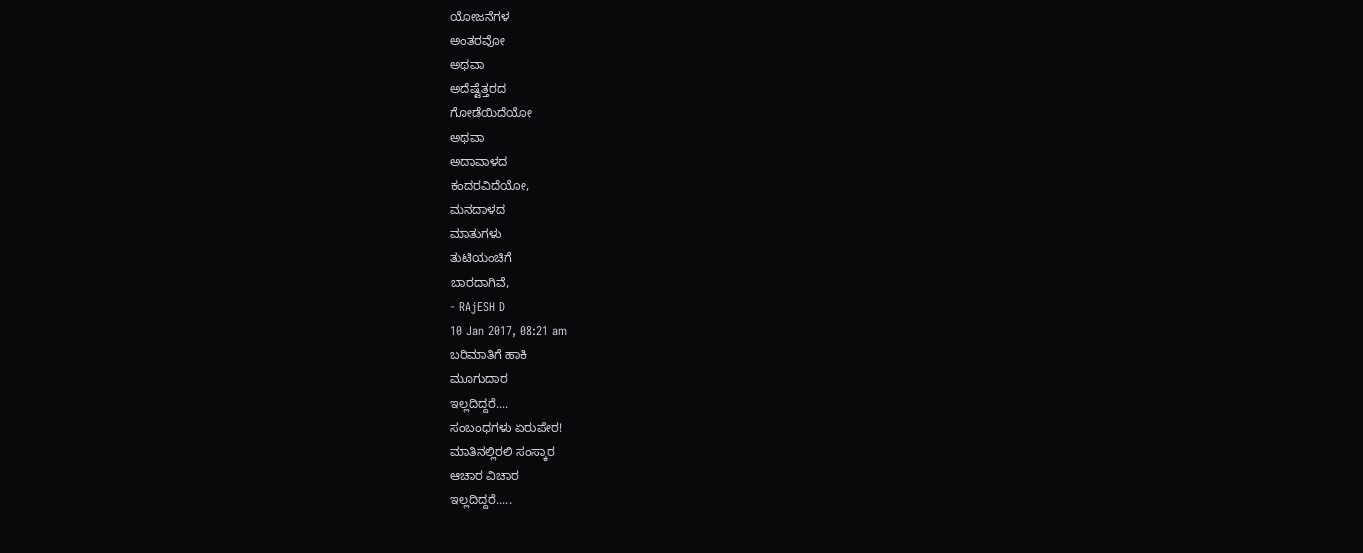ಯೋಜನೆಗಳ
ಅಂತರವೋ
ಅಥವಾ
ಅದೆಷ್ಟೆತ್ತರದ
ಗೋಡೆಯಿದೆಯೋ
ಅಥವಾ
ಅದಾವಾಳದ
ಕಂದರವಿದೆಯೋ,
ಮನದಾಳದ
ಮಾತುಗಳು
ತುಟಿಯಂಚಿಗೆ
ಬಾರದಾಗಿವೆ,
- RAjESH D
10 Jan 2017, 08:21 am
ಬರಿಮಾತಿಗೆ ಹಾಕಿ
ಮೂಗುದಾರ
ಇಲ್ಲದಿದ್ದರೆ....
ಸಂಬಂಧಗಳು ಏರುಪೇರ!
ಮಾತಿನಲ್ಲಿರಲಿ ಸಂಸ್ಕಾರ
ಆಚಾರ ವಿಚಾರ
ಇಲ್ಲದಿದ್ದರೆ.....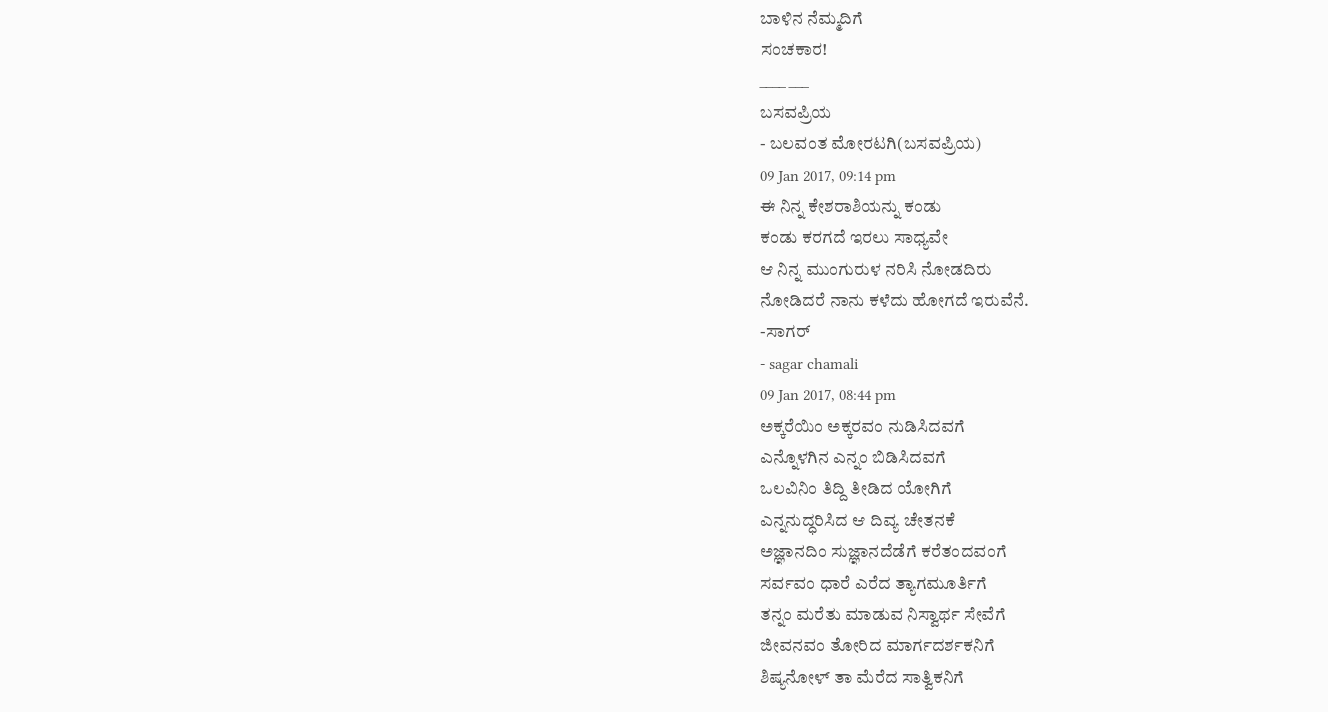ಬಾಳಿನ ನೆಮ್ಮದಿಗೆ
ಸಂಚಕಾರ!
____ ___
ಬಸವಪ್ರಿಯ
- ಬಲವಂತ ಮೋರಟಗಿ(ಬಸವಪ್ರಿಯ)
09 Jan 2017, 09:14 pm
ಈ ನಿನ್ನ ಕೇಶರಾಶಿಯನ್ನು ಕಂಡು
ಕಂಡು ಕರಗದೆ ಇರಲು ಸಾಧ್ಯವೇ
ಆ ನಿನ್ನ ಮುಂಗುರುಳ ನರಿಸಿ ನೋಡದಿರು
ನೋಡಿದರೆ ನಾನು ಕಳೆದು ಹೋಗದೆ ಇರುವೆನೆ.
-ಸಾಗರ್
- sagar chamali
09 Jan 2017, 08:44 pm
ಅಕ್ಕರೆಯಿಂ ಅಕ್ಕರವಂ ನುಡಿಸಿದವಗೆ
ಎನ್ನೊಳಗಿನ ಎನ್ನಂ ಬಿಡಿಸಿದವಗೆ
ಒಲವಿನಿಂ ತಿದ್ದಿ ತೀಡಿದ ಯೋಗಿಗೆ
ಎನ್ನನುದ್ಧರಿಸಿದ ಆ ದಿವ್ಯ ಚೇತನಕೆ
ಅಜ್ಞಾನದಿಂ ಸುಜ್ಞಾನದೆಡೆಗೆ ಕರೆತಂದವಂಗೆ
ಸರ್ವವಂ ಧಾರೆ ಎರೆದ ತ್ಯಾಗಮೂರ್ತಿಗೆ
ತನ್ನಂ ಮರೆತು ಮಾಡುವ ನಿಸ್ವಾರ್ಥ ಸೇವೆಗೆ
ಜೀವನವಂ ತೋರಿದ ಮಾರ್ಗದರ್ಶಕನಿಗೆ
ಶಿಷ್ಯನೋಳ್ ತಾ ಮೆರೆದ ಸಾತ್ವಿಕನಿಗೆ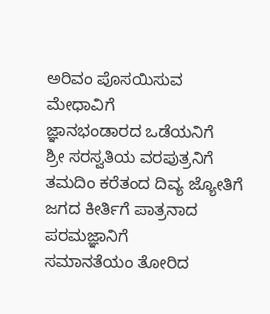ಅರಿವಂ ಪೊಸಯಿಸುವ ಮೇಧಾವಿಗೆ
ಜ್ಞಾನಭಂಡಾರದ ಒಡೆಯನಿಗೆ
ಶ್ರೀ ಸರಸ್ವತಿಯ ವರಪುತ್ರನಿಗೆ
ತಮದಿಂ ಕರೆತಂದ ದಿವ್ಯ ಜ್ಯೋತಿಗೆ
ಜಗದ ಕೀರ್ತಿಗೆ ಪಾತ್ರನಾದ ಪರಮಜ್ಞಾನಿಗೆ
ಸಮಾನತೆಯಂ ತೋರಿದ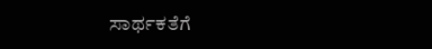ಸಾರ್ಥಕತೆಗೆ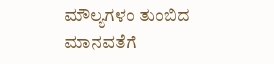ಮೌಲ್ಯಗಳಂ ತುಂಬಿದ ಮಾನವತೆಗೆ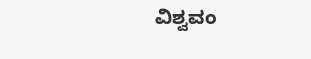ವಿಶ್ವವಂ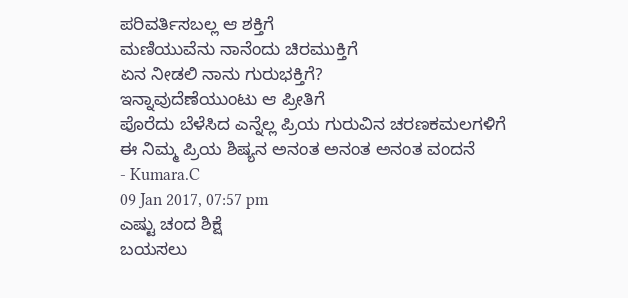ಪರಿವರ್ತಿಸಬಲ್ಲ ಆ ಶಕ್ತಿಗೆ
ಮಣಿಯುವೆನು ನಾನೆಂದು ಚಿರಮುಕ್ತಿಗೆ
ಏನ ನೀಡಲಿ ನಾನು ಗುರುಭಕ್ತಿಗೆ?
ಇನ್ನಾವುದೆಣೆಯುಂಟು ಆ ಪ್ರೀತಿಗೆ
ಪೊರೆದು ಬೆಳೆಸಿದ ಎನ್ನೆಲ್ಲ ಪ್ರಿಯ ಗುರುವಿನ ಚರಣಕಮಲಗಳಿಗೆ
ಈ ನಿಮ್ಮ ಪ್ರಿಯ ಶಿಷ್ಯನ ಅನಂತ ಅನಂತ ಅನಂತ ವಂದನೆ
- Kumara.C
09 Jan 2017, 07:57 pm
ಎಷ್ಟು ಚಂದ ಶಿಕ್ಷೆ
ಬಯಸಲು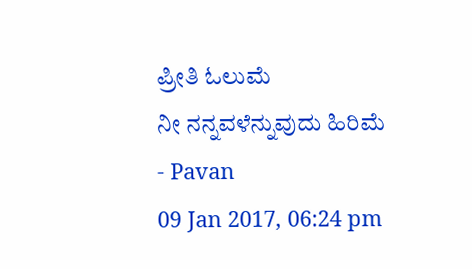ಪ್ರೀತಿ ಓಲುಮೆ
ನೀ ನನ್ನವಳೆನ್ನುವುದು ಹಿರಿಮೆ
- Pavan
09 Jan 2017, 06:24 pm